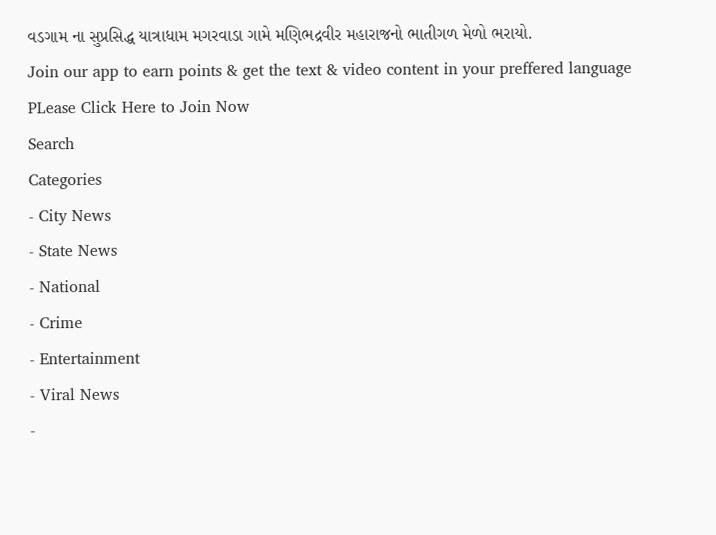વડગામ ના સુપ્રસિદ્ધ યાત્રાધામ મગરવાડા ગામે મણિભદ્રવીર મહારાજનો ભાતીગળ મેળો ભરાયો.
Join our app to earn points & get the text & video content in your preffered language
PLease Click Here to Join Now
Search
Categories
- City News
- State News
- National
- Crime
- Entertainment
- Viral News
-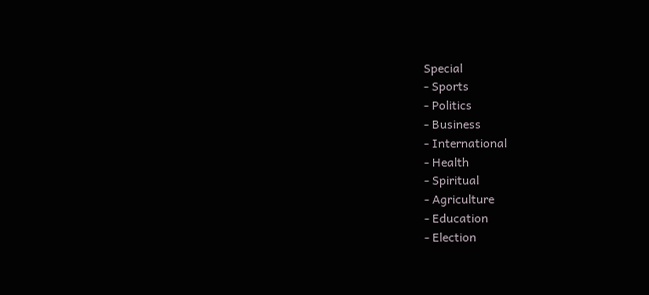Special
- Sports
- Politics
- Business
- International
- Health
- Spiritual
- Agriculture
- Education
- Election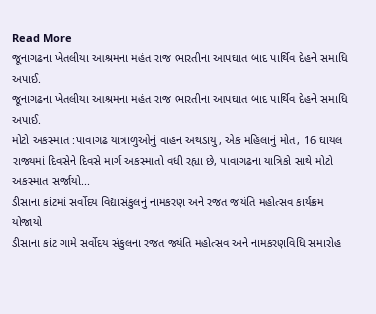Read More
જૂનાગઢના ખેતલીયા આશ્રમના મહંત રાજ ભારતીના આપઘાત બાદ પાર્થિવ દેહને સમાધિ અપાઈ.
જૂનાગઢના ખેતલીયા આશ્રમના મહંત રાજ ભારતીના આપઘાત બાદ પાર્થિવ દેહને સમાધિ અપાઈ.
મોટો અકસ્માત :પાવાગઢ યાત્રાળુઓનું વાહન અથડાયુ, એક મહિલાનું મોત, 16 ઘાયલ
રાજ્યમાં દિવસેને દિવસે માર્ગ અકસ્માતો વધી રહ્યા છે, પાવાગઢના યાત્રિકો સાથે મોટો અકસ્માત સર્જાયો...
ડીસાના કાંટમાં સર્વોદય વિદ્યાસંકુલનું નામકરણ અને રજત જયંતિ મહોત્સવ કાર્યક્રમ યોજાયો
ડીસાના કાંટ ગામે સર્વોદય સંકુલના રજત જ્યંતિ મહોત્સવ અને નામકરણવિધિ સમારોહ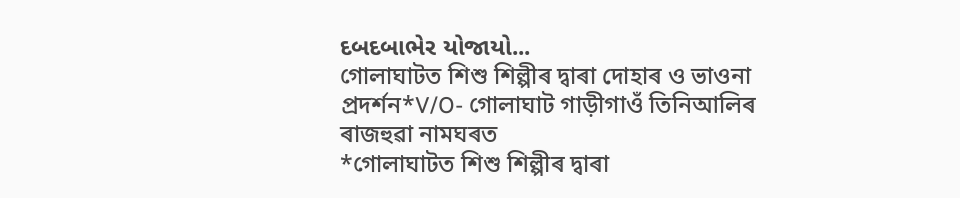દબદબાભેર યોજાયો...
গোলাঘাটত শিশু শিল্পীৰ দ্বাৰা দোহাৰ ও ভাওনা প্ৰদৰ্শন*V/O- গোলাঘাট গাড়ীগাওঁ তিনিআলিৰ ৰাজহুৱা নামঘৰত
*গোলাঘাটত শিশু শিল্পীৰ দ্বাৰা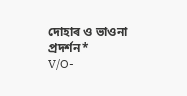দোহাৰ ও ভাওনা প্ৰদৰ্শন*
V/O-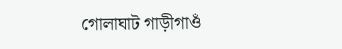গোলাঘাট গাড়ীগাওঁ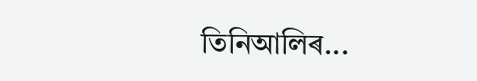তিনিআলিৰ...